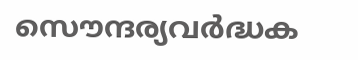സൌന്ദര്യവര്‍ദ്ധക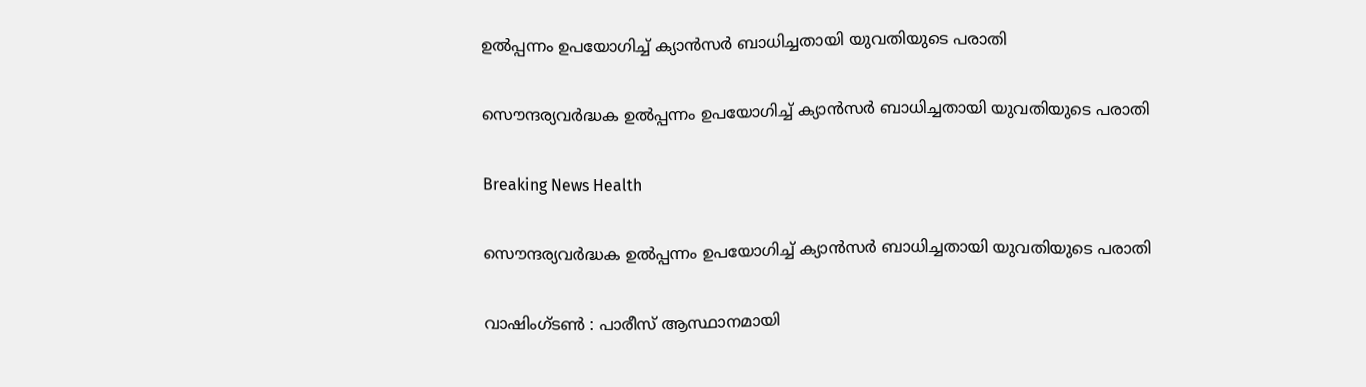ഉല്‍പ്പന്നം ഉപയോഗിച്ച് ക്യാന്‍സര്‍ ബാധിച്ചതായി യുവതിയുടെ പരാതി

സൌന്ദര്യവര്‍ദ്ധക ഉല്‍പ്പന്നം ഉപയോഗിച്ച് ക്യാന്‍സര്‍ ബാധിച്ചതായി യുവതിയുടെ പരാതി

Breaking News Health

സൌന്ദര്യവര്‍ദ്ധക ഉല്‍പ്പന്നം ഉപയോഗിച്ച് ക്യാന്‍സര്‍ ബാധിച്ചതായി യുവതിയുടെ പരാതി

വാഷിംഗ്ടണ്‍ ‍: പാരീസ് ആസ്ഥാനമായി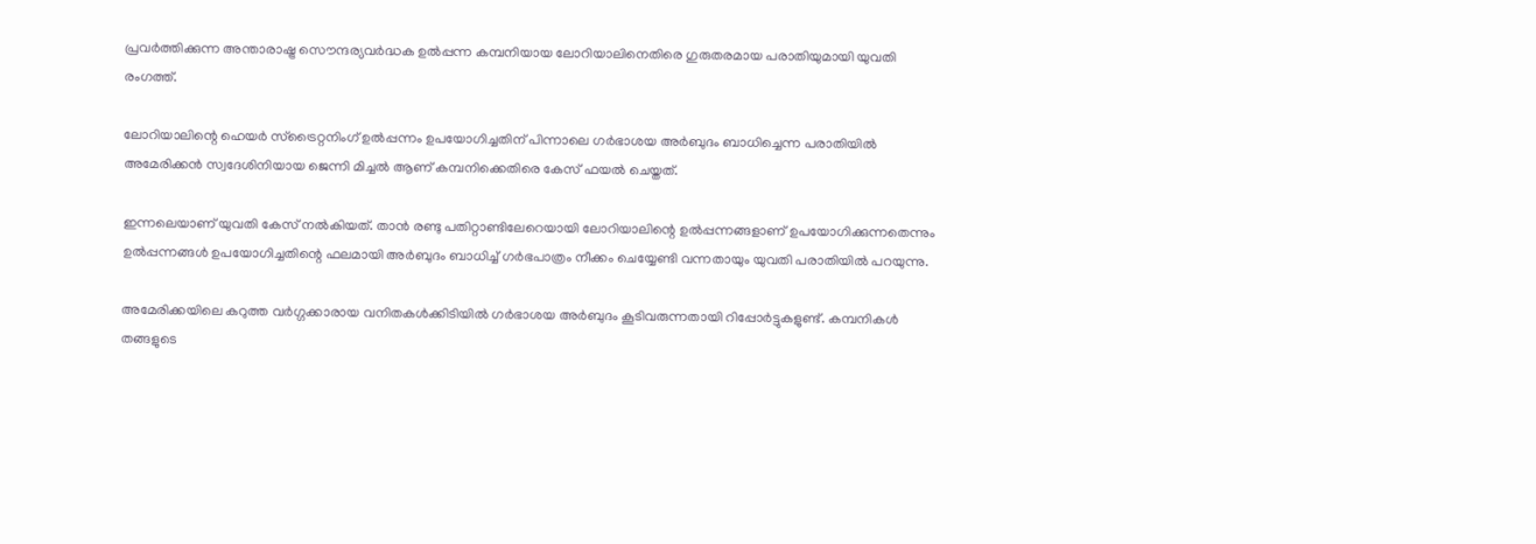പ്രവര്‍ത്തിക്കുന്ന അന്താരാഷ്ട്ര സൌന്ദര്യവര്‍ദ്ധക ഉല്‍പ്പന്ന കമ്പനിയായ ലോറിയാലിനെതിരെ ഗുരുതരമായ പരാതിയുമായി യുവതി രംഗത്ത്.

ലോറിയാലിന്റെ ഹെയര്‍ സ്ട്രൈറ്റനിംഗ് ഉല്‍പ്പന്നം ഉപയോഗിച്ചതിന് പിന്നാലെ ഗര്‍ഭാശയ അര്‍ബുദം ബാധിച്ചെന്ന പരാതിയില്‍ അമേരിക്കന്‍ സ്വദേശിനിയായ ജെന്നി മിച്ചല്‍ ആണ് കമ്പനിക്കെതിരെ കേസ് ഫയല്‍ ചെയ്തത്.

ഇന്നലെയാണ് യുവതി കേസ് നല്‍കിയത്. താന്‍ രണ്ടു പതിറ്റാണ്ടിലേറെയായി ലോറിയാലിന്റെ ഉല്‍പ്പന്നങ്ങളാണ് ഉപയോഗിക്കുന്നതെന്നും ഉല്‍പ്പന്നങ്ങള്‍ ഉപയോഗിച്ചതിന്റെ ഫലമായി അര്‍ബുദം ബാധിച്ച് ഗര്‍ഭപാത്രം നീക്കം ചെയ്യേണ്ടി വന്നതായും യുവതി പരാതിയില്‍ പറയുന്നു.

അമേരിക്കയിലെ കറുത്ത വര്‍ഗ്ഗക്കാരായ വനിതകള്‍ക്കിടിയില്‍ ഗര്‍ഭാശയ അര്‍ബുദം കൂടിവരുന്നതായി റിപ്പോര്‍ട്ടുകളുണ്ട്. കമ്പനികള്‍ തങ്ങളുടെ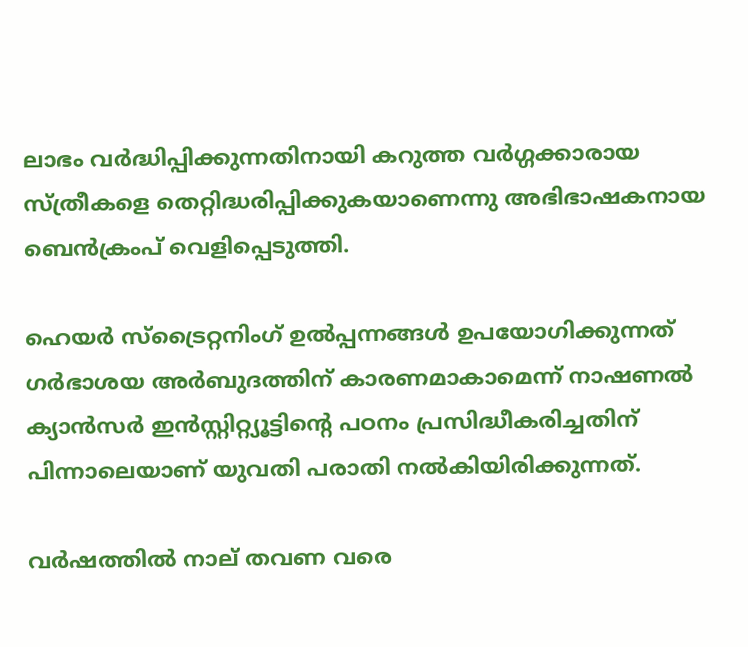ലാഭം വര്‍ദ്ധിപ്പിക്കുന്നതിനായി കറുത്ത വര്‍ഗ്ഗക്കാരായ സ്ത്രീകളെ തെറ്റിദ്ധരിപ്പിക്കുകയാണെന്നു അഭിഭാഷകനായ ബെന്‍ക്രംപ് വെളിപ്പെടുത്തി.

ഹെയര്‍ സ്ട്രൈറ്റനിംഗ് ഉല്‍പ്പന്നങ്ങള്‍ ഉപയോഗിക്കുന്നത് ഗര്‍ഭാശയ അര്‍ബുദത്തിന് കാരണമാകാമെന്ന് നാഷണല്‍ ക്യാന്‍സര്‍ ഇന്‍സ്റ്റിറ്റ്യൂട്ടിന്റെ പഠനം പ്രസിദ്ധീകരിച്ചതിന് പിന്നാലെയാണ് യുവതി പരാതി നല്‍കിയിരിക്കുന്നത്.

വര്‍ഷത്തില്‍ നാല് തവണ വരെ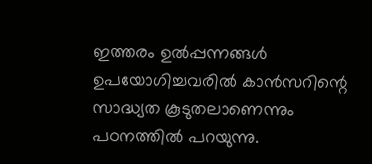ഇത്തരം ഉല്‍പ്പന്നങ്ങള്‍ ഉപയോഗിച്ചവരില്‍ കാന്‍സറിന്റെ സാദ്ധ്യത കൂടുതലാണെന്നും പഠനത്തില്‍ പറയുന്നു.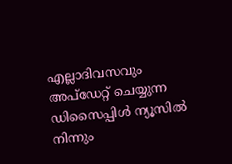എല്ലാദിവസവും അപ്ഡേറ്റ് ചെയ്യുന്ന ഡിസൈപ്പിൾ ന്യൂസിൽ നിന്നും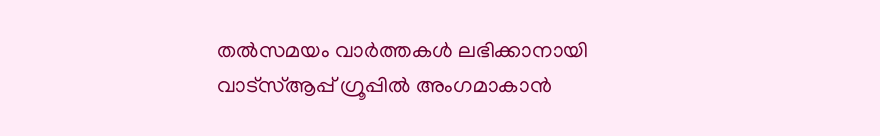തൽസമയം വാർത്തകൾ ലഭിക്കാനായി വാട്സ്ആപ്പ് ഗ്രൂപ്പിൽ അംഗമാകാൻ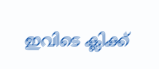ഇവിടെ ക്ലിക്ക്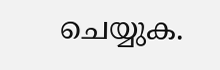ചെയ്യുക.